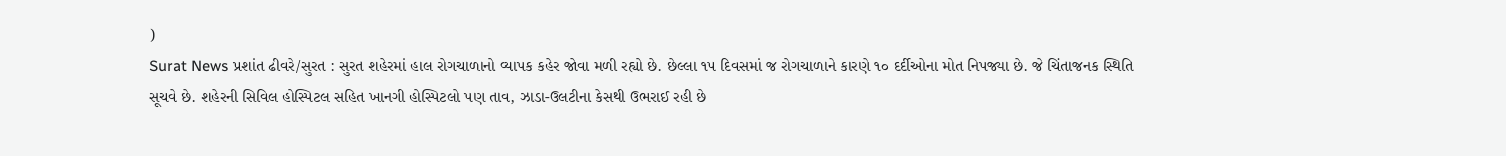)
Surat News પ્રશાંત ઢીવરે/સુરત : સુરત શહેરમાં હાલ રોગચાળાનો વ્યાપક કહેર જોવા મળી રહ્યો છે. છેલ્લા ૧૫ દિવસમાં જ રોગચાળાને કારણે ૧૦ દર્દીઓના મોત નિપજ્યા છે. જે ચિંતાજનક સ્થિતિ સૂચવે છે. શહેરની સિવિલ હોસ્પિટલ સહિત ખાનગી હોસ્પિટલો પણ તાવ, ઝાડા-ઉલટીના કેસથી ઉભરાઈ રહી છે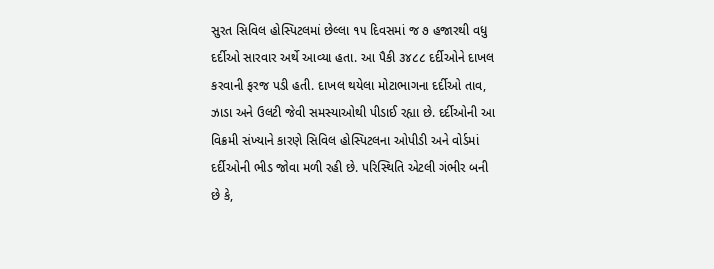સુરત સિવિલ હોસ્પિટલમાં છેલ્લા ૧૫ દિવસમાં જ ૭ હજારથી વધુ દર્દીઓ સારવાર અર્થે આવ્યા હતા. આ પૈકી ૩૪૮૮ દર્દીઓને દાખલ કરવાની ફરજ પડી હતી. દાખલ થયેલા મોટાભાગના દર્દીઓ તાવ, ઝાડા અને ઉલટી જેવી સમસ્યાઓથી પીડાઈ રહ્યા છે. દર્દીઓની આ વિક્રમી સંખ્યાને કારણે સિવિલ હોસ્પિટલના ઓપીડી અને વોર્ડમાં દર્દીઓની ભીડ જોવા મળી રહી છે. પરિસ્થિતિ એટલી ગંભીર બની છે કે,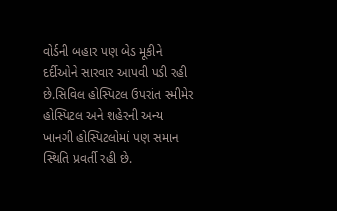વોર્ડની બહાર પણ બેડ મૂકીને દર્દીઓને સારવાર આપવી પડી રહી છે.સિવિલ હોસ્પિટલ ઉપરાંત સ્મીમેર હોસ્પિટલ અને શહેરની અન્ય ખાનગી હોસ્પિટલોમાં પણ સમાન સ્થિતિ પ્રવર્તી રહી છે.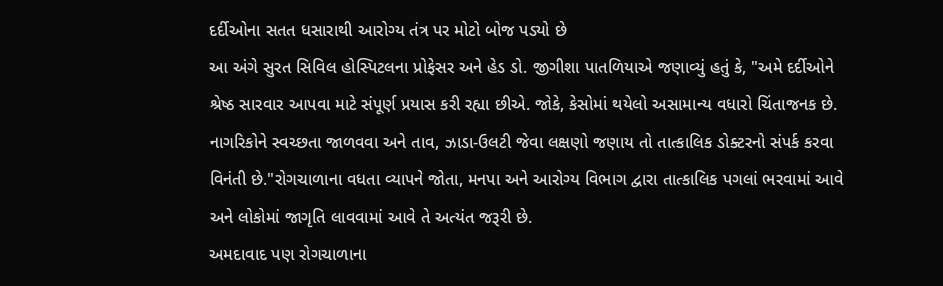દર્દીઓના સતત ધસારાથી આરોગ્ય તંત્ર પર મોટો બોજ પડ્યો છે
આ અંગે સુરત સિવિલ હોસ્પિટલના પ્રોફેસર અને હેડ ડો. જીગીશા પાતળિયાએ જણાવ્યું હતું કે, "અમે દર્દીઓને શ્રેષ્ઠ સારવાર આપવા માટે સંપૂર્ણ પ્રયાસ કરી રહ્યા છીએ. જોકે, કેસોમાં થયેલો અસામાન્ય વધારો ચિંતાજનક છે. નાગરિકોને સ્વચ્છતા જાળવવા અને તાવ, ઝાડા-ઉલટી જેવા લક્ષણો જણાય તો તાત્કાલિક ડોક્ટરનો સંપર્ક કરવા વિનંતી છે."રોગચાળાના વધતા વ્યાપને જોતા, મનપા અને આરોગ્ય વિભાગ દ્વારા તાત્કાલિક પગલાં ભરવામાં આવે અને લોકોમાં જાગૃતિ લાવવામાં આવે તે અત્યંત જરૂરી છે.
અમદાવાદ પણ રોગચાળાના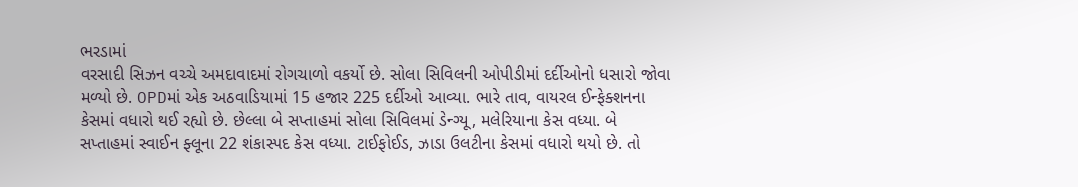ભરડામાં
વરસાદી સિઝન વચ્ચે અમદાવાદમાં રોગચાળો વકર્યો છે. સોલા સિવિલની ઓપીડીમાં દર્દીઓનો ધસારો જોવા મળ્યો છે. OPDમાં એક અઠવાડિયામાં 15 હજાર 225 દર્દીઓ આવ્યા. ભારે તાવ, વાયરલ ઈન્ફેક્શનના કેસમાં વધારો થઈ રહ્યો છે. છેલ્લા બે સપ્તાહમાં સોલા સિવિલમાં ડેન્ગ્યૂ, મલેરિયાના કેસ વધ્યા. બે સપ્તાહમાં સ્વાઈન ફ્લૂના 22 શંકાસ્પદ કેસ વધ્યા. ટાઈફોઈડ, ઝાડા ઉલટીના કેસમાં વધારો થયો છે. તો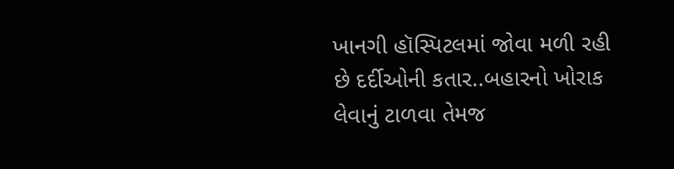ખાનગી હૉસ્પિટલમાં જોવા મળી રહી છે દર્દીઓની કતાર..બહારનો ખોરાક લેવાનું ટાળવા તેમજ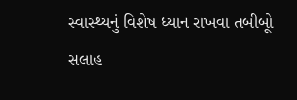સ્વાસ્થ્યનું વિશેષ ધ્યાન રાખવા તબીબૂો સલાહ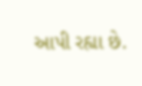આપી રહ્યા છે.